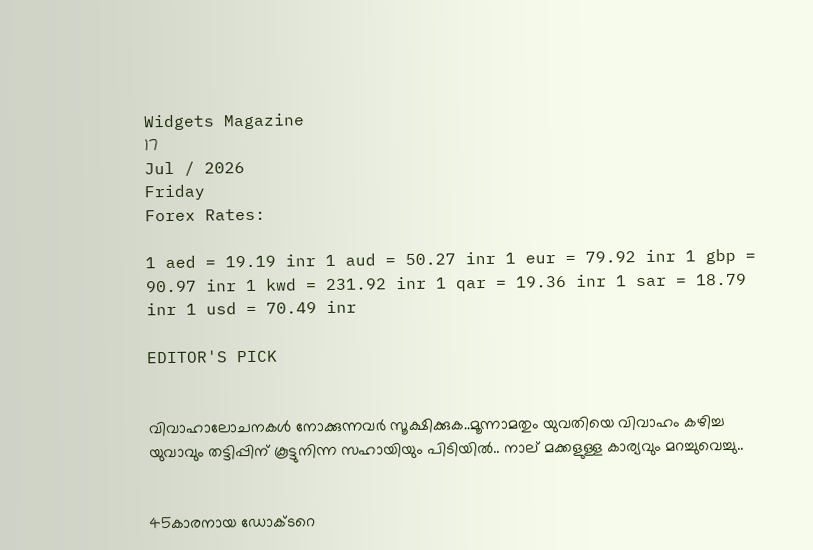Widgets Magazine
17
Jul / 2026
Friday
Forex Rates:

1 aed = 19.19 inr 1 aud = 50.27 inr 1 eur = 79.92 inr 1 gbp = 90.97 inr 1 kwd = 231.92 inr 1 qar = 19.36 inr 1 sar = 18.79 inr 1 usd = 70.49 inr

EDITOR'S PICK


വിവാഹാലോചനകൾ നോക്കുന്നവർ സൂക്ഷിക്കുക..മൂന്നാമതും യുവതിയെ വിവാഹം കഴിച്ച യുവാവും തട്ടിപ്പിന് കൂട്ടുനിന്ന സഹായിയും പിടിയില്‍.. നാല് മക്കളുള്ള കാര്യവും മറച്ചുവെച്ചു..


45കാരനായ ഡോക്ടറെ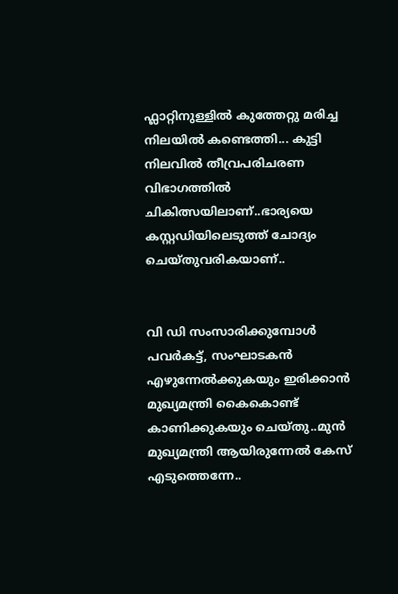ഫ്ലാറ്റിനുള്ളിൽ കുത്തേറ്റു മരിച്ച നിലയിൽ കണ്ടെത്തി... കുട്ടി നിലവിൽ തീവ്രപരിചരണ വിഭാഗത്തിൽ ചികിത്സയിലാണ്..ഭാര്യയെ കസ്റ്റഡിയിലെടുത്ത് ചോദ്യം ചെയ്തുവരികയാണ്..


വി ഡി സംസാരിക്കുമ്പോൾ പവര്‍കട്ട്, സംഘാടകന്‍ എഴുന്നേല്‍ക്കുകയും ഇരിക്കാന്‍ മുഖ്യമന്ത്രി കൈകൊണ്ട് കാണിക്കുകയും ചെയ്തു..മുൻ മുഖ്യമന്ത്രി ആയിരുന്നേൽ കേസ് എടുത്തെന്നേ..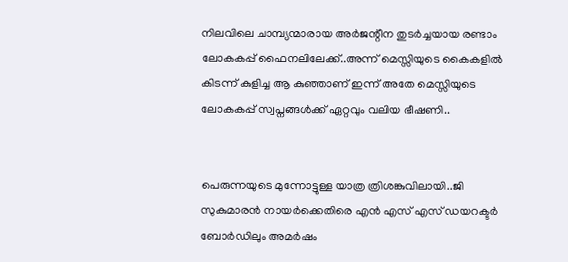നിലവിലെ ചാമ്പ്യന്മാരായ അര്‍ജന്റീന തുടര്‍ച്ചയായ രണ്ടാം ലോകകപ്പ് ഫൈനലിലേക്ക്..അന്ന് മെസ്സിയുടെ കൈകളില്‍ കിടന്ന് കുളിച്ച ആ കുഞ്ഞാണ് ഇന്ന് അതേ മെസ്സിയുടെ ലോകകപ്പ് സ്വപ്നങ്ങള്‍ക്ക് ഏറ്റവും വലിയ ഭീഷണി..


പെരുന്നയുടെ മുന്നോട്ടുള്ള യാത്ര ത്രിശങ്കുവിലായി..ജി സുകുമാരൻ നായർക്കെതിരെ എൻ എസ് എസ് ഡയറക്ടർ ബോർഡിലും അമർഷം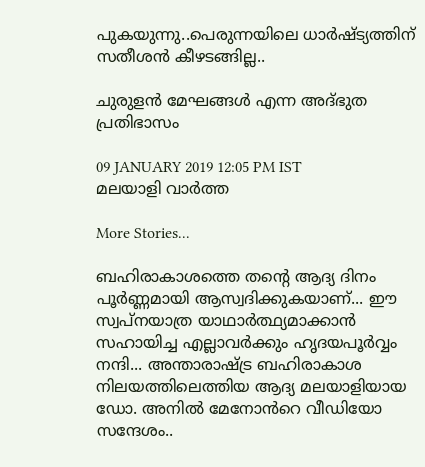പുകയുന്നു..പെരുന്നയിലെ ധാർഷ്ട്യത്തിന് സതീശൻ കീഴടങ്ങില്ല..

ചുരുളന്‍ മേഘങ്ങള്‍ എന്ന അദ്ഭുത പ്രതിഭാസം

09 JANUARY 2019 12:05 PM IST
മലയാളി വാര്‍ത്ത

More Stories...

ബഹിരാകാശത്തെ തന്റെ ആദ്യ ദിനം പൂർണ്ണമായി ആസ്വദിക്കുകയാണ്... ഈ സ്വപ്നയാത്ര യാഥാർത്ഥ്യമാക്കാൻ സഹായിച്ച എല്ലാവർക്കും ഹൃദയപൂർവ്വം നന്ദി... അന്താരാഷ്ട്ര ബഹിരാകാശ നിലയത്തിലെത്തിയ ആദ്യ മലയാളിയായ ഡോ. അനിൽ മേനോൻറെ വീഡിയോ സന്ദേശം..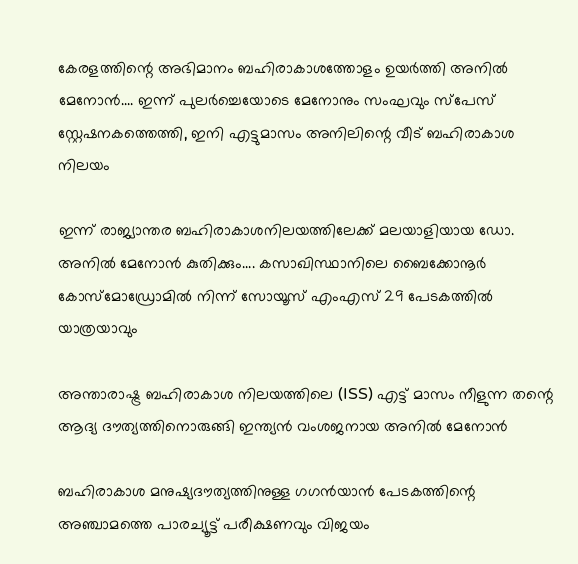കേരളത്തിന്റെ അഭിമാനം ബഹിരാകാശത്തോളം ഉയർത്തി അനിൽ മേനോൻ.... ഇന്ന് പുലർച്ചെയോടെ മേനോനും സംഘവും സ്‌പേസ് സ്റ്റേഷനകത്തെത്തി, ഇനി എട്ടുമാസം അനിലിന്റെ വീട് ബഹിരാകാശ നിലയം

ഇന്ന് രാജ്യാന്തര ബഹിരാകാശനിലയത്തിലേക്ക് മലയാളിയായ ഡോ. അനിൽ മേനോൻ കുതിക്കും.... കസാഖിസ്ഥാനിലെ ബൈക്കോനൂർ കോസ്‌മോഡ്രോമിൽ നിന്ന് സോയൂസ് എംഎസ് 29 പേടകത്തിൽ യാത്രയാവും

അന്താരാഷ്ട്ര ബഹിരാകാശ നിലയത്തിലെ (ISS) എട്ട് മാസം നീളുന്ന തന്റെ ആദ്യ ദൗത്യത്തിനൊരുങ്ങി ഇന്ത്യൻ വംശജനായ അനിൽ മേനോൻ

ബഹിരാകാശ മനുഷ്യദൗത്യത്തിനുള്ള ഗഗൻയാൻ പേടകത്തിന്റെ അഞ്ചാമത്തെ പാരച്യൂട്ട് പരീക്ഷണവും വിജയം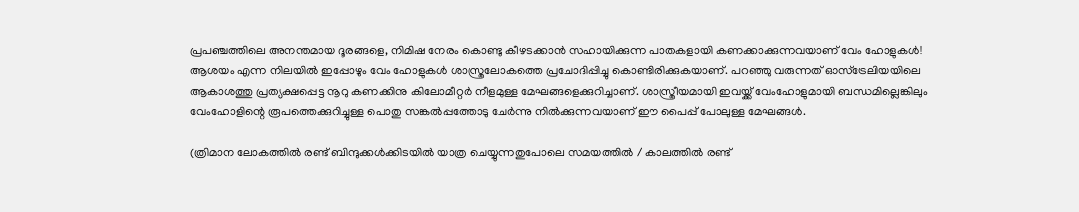പ്രപഞ്ചത്തിലെ അനന്തമായ ദൂരങ്ങളെ, നിമിഷ നേരം കൊണ്ടു കീഴടക്കാന്‍ സഹായിക്കുന്ന പാതകളായി കണക്കാക്കുന്നവയാണ് വേം ഹോളുകള്‍! ആശയം എന്ന നിലയില്‍ ഇപ്പോഴും വേം ഹോളുകള്‍ ശാസ്ത്രലോകത്തെ പ്രചോദിപ്പിച്ചു കൊണ്ടിരിക്കുകയാണ്. പറഞ്ഞു വരുന്നത് ഓസ്‌ട്രേലിയയിലെ ആകാശത്തു പ്രത്യക്ഷപ്പെട്ട നൂറു കണക്കിനു കിലോമീറ്റര്‍ നീളമുള്ള മേഘങ്ങളെക്കുറിച്ചാണ്. ശാസ്ത്രീയമായി ഇവയ്ക്ക് വേംഹോളുമായി ബന്ധമില്ലെങ്കിലും വേംഹോളിന്റെ രൂപത്തെക്കുറിച്ചുള്ള പൊതു സങ്കല്‍പ്പത്തോടു ചേര്‍ന്നു നില്‍ക്കുന്നവയാണ് ഈ പൈപ്പ് പോലുള്ള മേഘങ്ങള്‍.

(ത്രിമാന ലോകത്തില്‍ രണ്ട് ബിന്ദുക്കള്‍ക്കിടയില്‍ യാത്ര ചെയ്യുന്നതുപോലെ സമയത്തില്‍ / കാലത്തില്‍ രണ്ട്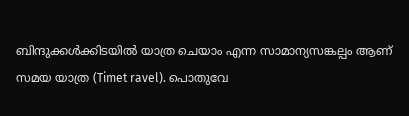ബിന്ദുക്കള്‍ക്കിടയില്‍ യാത്ര ചെയാം എന്ന സാമാന്യസങ്കല്പം ആണ് സമയ യാത്ര (Timet ravel). പൊതുവേ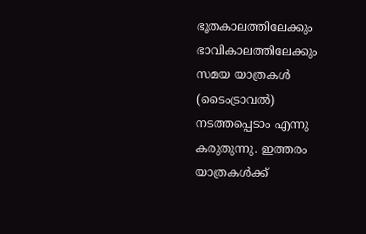ഭൂതകാലത്തിലേക്കും ഭാവികാലത്തിലേക്കും സമയ യാത്രകള്‍ (ടൈംട്രാവല്‍) നടത്തപ്പെടാം എന്നു കരുതുന്നു. ഇത്തരം യാത്രകള്‍ക്ക്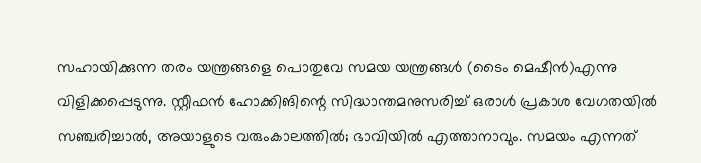സഹായിക്കുന്ന തരം യന്ത്രങ്ങളെ പൊതുവേ സമയ യന്ത്രങ്ങള്‍ (ടൈം മെഷീന്‍)എന്നു വിളിക്കപ്പെടുന്നു. സ്റ്റീഫന്‍ ഹോക്കിങിന്റെ സിദ്ധാന്തമനുസരിച്ച് ഒരാള്‍ പ്രകാശ വേഗതയില്‍ സഞ്ചരിച്ചാല്‍, അയാളുടെ വരുംകാലത്തില്‍; ഭാവിയില്‍ എത്താനാവും. സമയം എന്നത്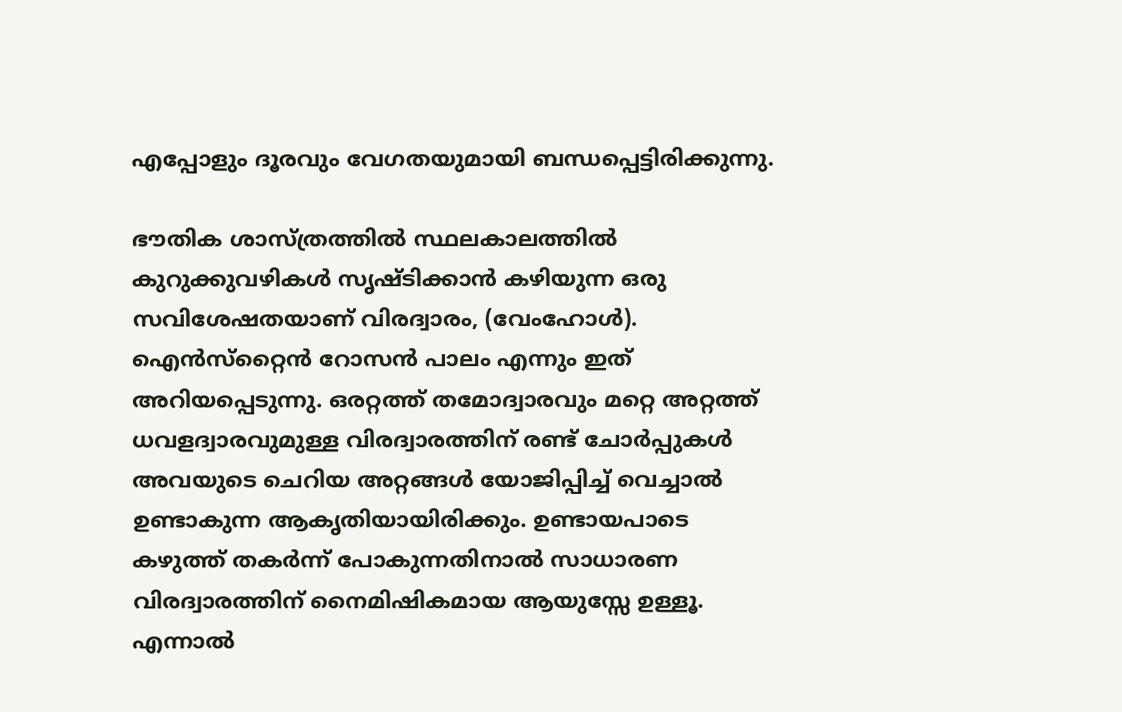എപ്പോളും ദൂരവും വേഗതയുമായി ബന്ധപ്പെട്ടിരിക്കുന്നു.

ഭൗതിക ശാസ്ത്രത്തില്‍ സ്ഥലകാലത്തില്‍ കുറുക്കുവഴികള്‍ സൃഷ്ടിക്കാന്‍ കഴിയുന്ന ഒരു സവിശേഷതയാണ് വിരദ്വാരം, (വേംഹോള്‍). ഐന്‍സ്‌റ്റൈന്‍ റോസന്‍ പാലം എന്നും ഇത് അറിയപ്പെടുന്നു. ഒരറ്റത്ത് തമോദ്വാരവും മറ്റെ അറ്റത്ത് ധവളദ്വാരവുമുള്ള വിരദ്വാരത്തിന് രണ്ട് ചോര്‍പ്പുകള്‍ അവയുടെ ചെറിയ അറ്റങ്ങള്‍ യോജിപ്പിച്ച് വെച്ചാല്‍ ഉണ്ടാകുന്ന ആകൃതിയായിരിക്കും. ഉണ്ടായപാടെ കഴുത്ത് തകര്‍ന്ന് പോകുന്നതിനാല്‍ സാധാരണ വിരദ്വാരത്തിന് നൈമിഷികമായ ആയുസ്സേ ഉള്ളൂ. എന്നാല്‍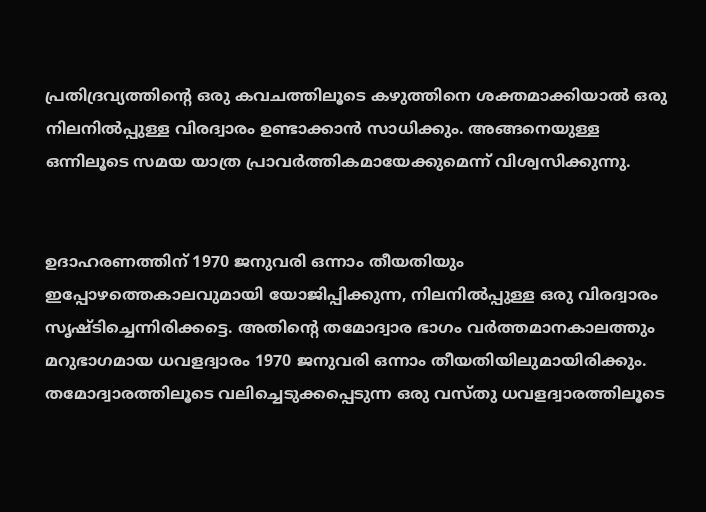പ്രതിദ്രവ്യത്തിന്റെ ഒരു കവചത്തിലൂടെ കഴുത്തിനെ ശക്തമാക്കിയാല്‍ ഒരു നിലനില്‍പ്പുള്ള വിരദ്വാരം ഉണ്ടാക്കാന്‍ സാധിക്കും. അങ്ങനെയുള്ള ഒന്നിലൂടെ സമയ യാത്ര പ്രാവര്‍ത്തികമായേക്കുമെന്ന് വിശ്വസിക്കുന്നു.


ഉദാഹരണത്തിന് 1970 ജനുവരി ഒന്നാം തീയതിയും ഇപ്പോഴത്തെകാലവുമായി യോജിപ്പിക്കുന്ന, നിലനില്‍പ്പുള്ള ഒരു വിരദ്വാരം സൃഷ്ടിച്ചെന്നിരിക്കട്ടെ. അതിന്റെ തമോദ്വാര ഭാഗം വര്‍ത്തമാനകാലത്തും മറുഭാഗമായ ധവളദ്വാരം 1970 ജനുവരി ഒന്നാം തീയതിയിലുമായിരിക്കും. തമോദ്വാരത്തിലൂടെ വലിച്ചെടുക്കപ്പെടുന്ന ഒരു വസ്തു ധവളദ്വാരത്തിലൂടെ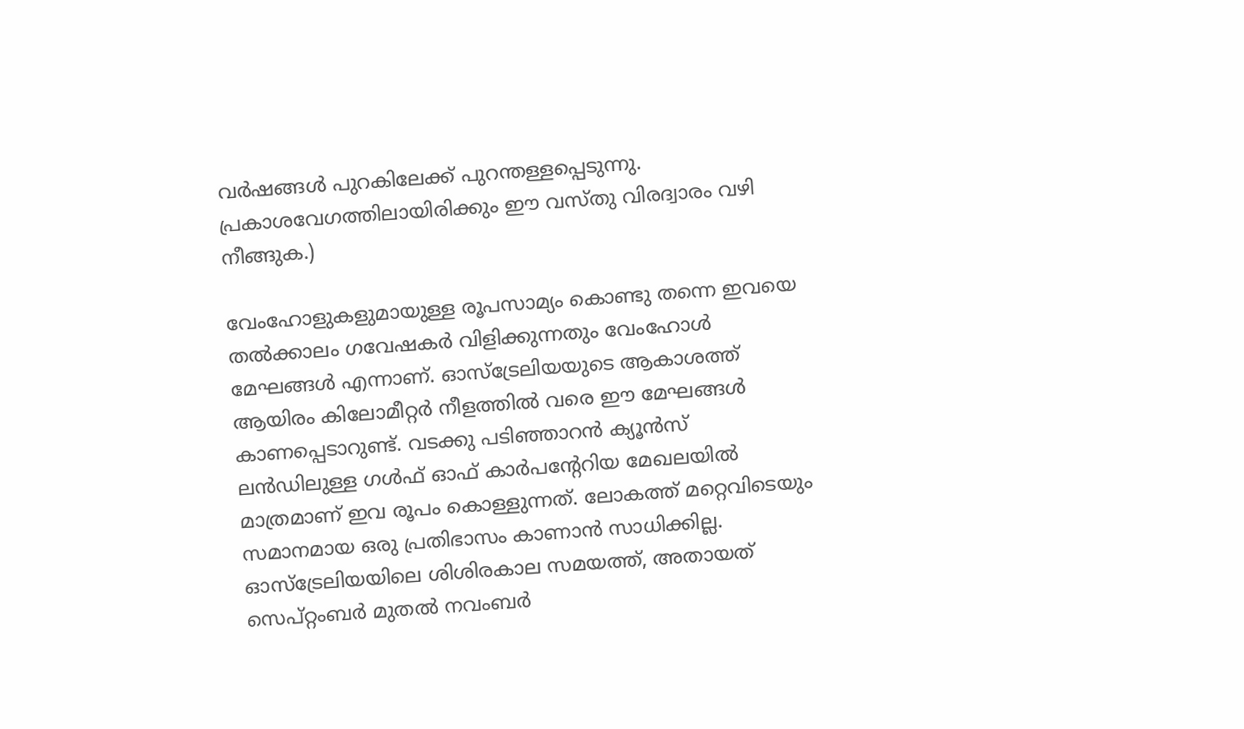വര്‍ഷങ്ങള്‍ പുറകിലേക്ക് പുറന്തള്ളപ്പെടുന്നു. പ്രകാശവേഗത്തിലായിരിക്കും ഈ വസ്തു വിരദ്വാരം വഴി നീങ്ങുക.)

വേംഹോളുകളുമായുള്ള രൂപസാമ്യം കൊണ്ടു തന്നെ ഇവയെ തല്‍ക്കാലം ഗവേഷകര്‍ വിളിക്കുന്നതും വേംഹോള്‍ മേഘങ്ങള്‍ എന്നാണ്. ഓസ്‌ട്രേലിയയുടെ ആകാശത്ത് ആയിരം കിലോമീറ്റര്‍ നീളത്തില്‍ വരെ ഈ മേഘങ്ങള്‍ കാണപ്പെടാറുണ്ട്. വടക്കു പടിഞ്ഞാറന്‍ ക്യൂന്‍സ് ലന്‍ഡിലുള്ള ഗള്‍ഫ് ഓഫ് കാര്‍പന്റേറിയ മേഖലയില്‍ മാത്രമാണ് ഇവ രൂപം കൊള്ളുന്നത്. ലോകത്ത് മറ്റെവിടെയും സമാനമായ ഒരു പ്രതിഭാസം കാണാന്‍ സാധിക്കില്ല. ഓസ്‌ട്രേലിയയിലെ ശിശിരകാല സമയത്ത്, അതായത് സെപ്റ്റംബര്‍ മുതല്‍ നവംബര്‍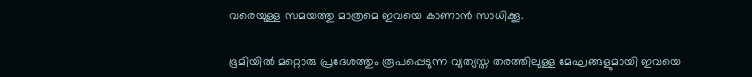വരെയുള്ള സമയത്തു മാത്രമെ ഇവയെ കാണാന്‍ സാധിക്കൂ.

ഭൂമിയില്‍ മറ്റൊരു പ്രദേശത്തും രൂപപ്പെടുന്ന വ്യത്യസ്ത തരത്തിലുള്ള മേഘങ്ങളുമായി ഇവയെ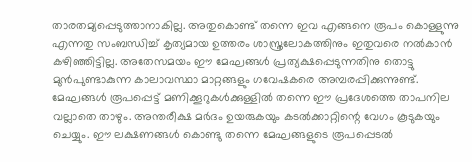താരതമ്യപ്പെടുത്താനാകില്ല. അതുകൊണ്ട് തന്നെ ഇവ എങ്ങനെ രൂപം കൊള്ളുന്നു എന്നതു സംബന്ധിച്ച് കൃത്യമായ ഉത്തരം ശാസ്ത്രലോകത്തിനും ഇതുവരെ നല്‍കാന്‍ കഴിഞ്ഞിട്ടില്ല. അതേസമയം ഈ മേഘങ്ങള്‍ പ്രത്യക്ഷപ്പെടുന്നതിനു തൊട്ടു മുന്‍പുണ്ടാകുന്ന കാലാവസ്ഥാ മാറ്റങ്ങളും ഗവേഷകരെ അമ്പരപ്പിക്കുന്നുണ്ട്. മേഘങ്ങള്‍ രൂപപ്പെട്ട് മണിക്കൂറുകള്‍ക്കുള്ളില്‍ തന്നെ ഈ പ്രദേശത്തെ താപനില വല്ലാതെ താഴും. അന്തരീക്ഷ മര്‍ദം ഉയരുകയും കടല്‍ക്കാറ്റിന്റെ വേഗം കൂടുകയും ചെയ്യും. ഈ ലക്ഷണങ്ങള്‍ കൊണ്ടു തന്നെ മേഘങ്ങളുടെ രൂപപ്പെടല്‍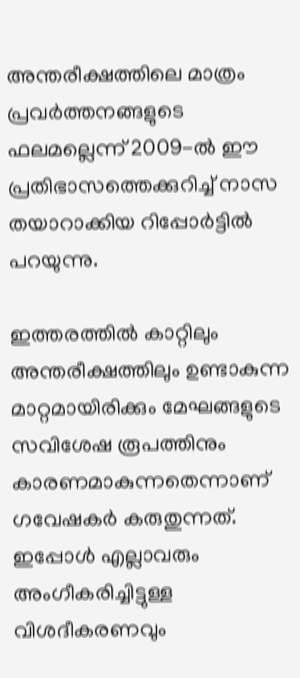അന്തരീക്ഷത്തിലെ മാത്രം പ്രവര്‍ത്തനങ്ങളുടെ ഫലമല്ലെന്ന് 2009-ല്‍ ഈ പ്രതിഭാസത്തെക്കുറിച്ച് നാസ തയാറാക്കിയ റിപ്പോര്‍ട്ടില്‍ പറയുന്നു.

ഇത്തരത്തില്‍ കാറ്റിലും അന്തരീക്ഷത്തിലും ഉണ്ടാകുന്ന മാറ്റമായിരിക്കും മേഘങ്ങളുടെ സവിശേഷ രൂപത്തിനും കാരണമാകുന്നതെന്നാണ് ഗവേഷകര്‍ കരുതുന്നത്. ഇപ്പോള്‍ എല്ലാവരും അംഗീകരിച്ചിട്ടുള്ള വിശദീകരണവും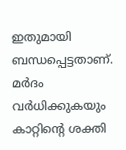ഇതുമായി ബന്ധപ്പെട്ടതാണ്. മര്‍ദം വര്‍ധിക്കുകയും കാറ്റിന്റെ ശക്തി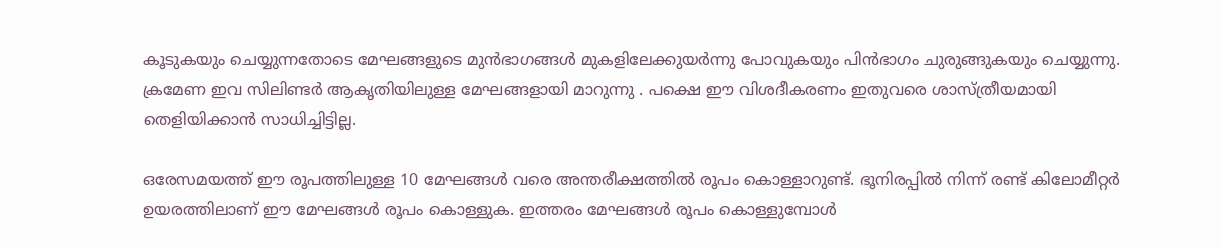കൂടുകയും ചെയ്യുന്നതോടെ മേഘങ്ങളുടെ മുന്‍ഭാഗങ്ങള്‍ മുകളിലേക്കുയര്‍ന്നു പോവുകയും പിന്‍ഭാഗം ചുരുങ്ങുകയും ചെയ്യുന്നു. ക്രമേണ ഇവ സിലിണ്ടര്‍ ആകൃതിയിലുള്ള മേഘങ്ങളായി മാറുന്നു . പക്ഷെ ഈ വിശദീകരണം ഇതുവരെ ശാസ്ത്രീയമായി തെളിയിക്കാന്‍ സാധിച്ചിട്ടില്ല.

ഒരേസമയത്ത് ഈ രൂപത്തിലുള്ള 10 മേഘങ്ങള്‍ വരെ അന്തരീക്ഷത്തില്‍ രൂപം കൊള്ളാറുണ്ട്. ഭൂനിരപ്പില്‍ നിന്ന് രണ്ട് കിലോമീറ്റര്‍ ഉയരത്തിലാണ് ഈ മേഘങ്ങള്‍ രൂപം കൊള്ളുക. ഇത്തരം മേഘങ്ങള്‍ രൂപം കൊള്ളുമ്പോള്‍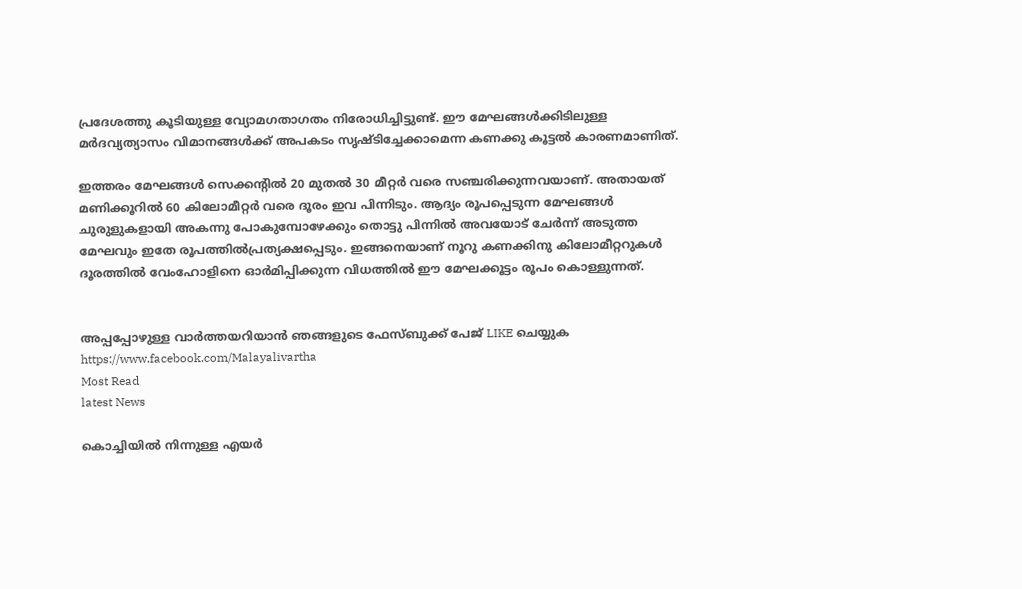പ്രദേശത്തു കൂടിയുള്ള വ്യോമഗതാഗതം നിരോധിച്ചിട്ടുണ്ട്. ഈ മേഘങ്ങള്‍ക്കിടിലുള്ള മര്‍ദവ്യത്യാസം വിമാനങ്ങള്‍ക്ക് അപകടം സൃഷ്ടിച്ചേക്കാമെന്ന കണക്കു കൂട്ടല്‍ കാരണമാണിത്.

ഇത്തരം മേഘങ്ങള്‍ സെക്കന്റില്‍ 20 മുതല്‍ 30 മീറ്റര്‍ വരെ സഞ്ചരിക്കുന്നവയാണ്. അതായത് മണിക്കൂറില്‍ 60 കിലോമീറ്റര്‍ വരെ ദൂരം ഇവ പിന്നിടും. ആദ്യം രൂപപ്പെടുന്ന മേഘങ്ങള്‍ ചുരുളുകളായി അകന്നു പോകുമ്പോഴേക്കും തൊട്ടു പിന്നില്‍ അവയോട് ചേര്‍ന്ന് അടുത്ത മേഘവും ഇതേ രൂപത്തില്‍പ്രത്യക്ഷപ്പെടും. ഇങ്ങനെയാണ് നൂറു കണക്കിനു കിലോമീറ്ററുകള്‍ ദൂരത്തില്‍ വേംഹോളിനെ ഓര്‍മിപ്പിക്കുന്ന വിധത്തില്‍ ഈ മേഘക്കൂട്ടം രൂപം കൊള്ളുന്നത്.


അപ്പപ്പോഴുള്ള വാര്‍ത്തയറിയാന്‍ ഞങ്ങളുടെ ഫേസ്‌ബുക്ക്‌ പേജ് LIKE ചെയ്യുക
https://www.facebook.com/Malayalivartha
Most Read
latest News

കൊച്ചിയില്‍ നിന്നുള്ള എയര്‍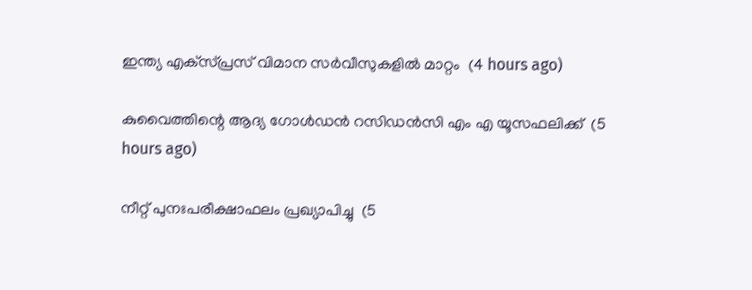ഇന്ത്യ എക്‌സ്പ്രസ് വിമാന സര്‍വീസുകളില്‍ മാറ്റം  (4 hours ago)

കുവൈത്തിന്റെ ആദ്യ ഗോള്‍ഡന്‍ റസിഡന്‍സി എം എ യൂസഫലിക്ക്  (5 hours ago)

നീറ്റ് പുനഃപരീക്ഷാഫലം പ്രഖ്യാപിച്ചു  (5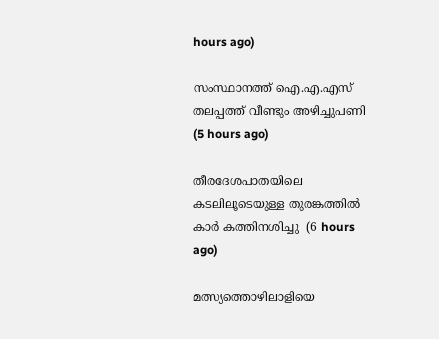hours ago)

സംസ്ഥാനത്ത് ഐ.എ.എസ് തലപ്പത്ത് വീണ്ടും അഴിച്ചുപണി  (5 hours ago)

തീരദേശപാതയിലെ കടലിലൂടെയുള്ള തുരങ്കത്തില്‍ കാര്‍ കത്തിനശിച്ചു  (6 hours ago)

മത്സ്യത്തൊഴിലാളിയെ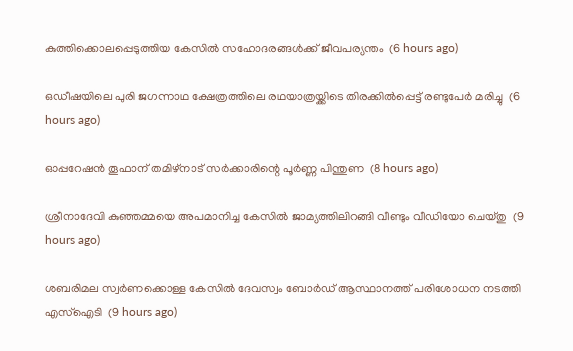കുത്തിക്കൊലപ്പെടുത്തിയ കേസില്‍ സഹോദരങ്ങള്‍ക്ക് ജീവപര്യന്തം  (6 hours ago)

ഒഡീഷയിലെ പുരി ജഗന്നാഥ ക്ഷേത്രത്തിലെ രഥയാത്രയ്ക്കിടെ തിരക്കില്‍പ്പെട്ട് രണ്ടുപേര്‍ മരിച്ചു  (6 hours ago)

ഓപ്പറേഷന്‍ തൂഫാന് തമിഴ്‌നാട് സര്‍ക്കാരിന്റെ പൂര്‍ണ്ണ പിന്തുണ  (8 hours ago)

ശ്രീനാദേവി കുഞ്ഞമ്മയെ അപമാനിച്ച കേസില്‍ ജാമ്യത്തിലിറങ്ങി വീണ്ടും വീഡിയോ ചെയ്തു  (9 hours ago)

ശബരിമല സ്വര്‍ണക്കൊള്ള കേസില്‍ ദേവസ്വം ബോര്‍ഡ് ആസ്ഥാനത്ത് പരിശോധന നടത്തി എസ്‌ഐടി  (9 hours ago)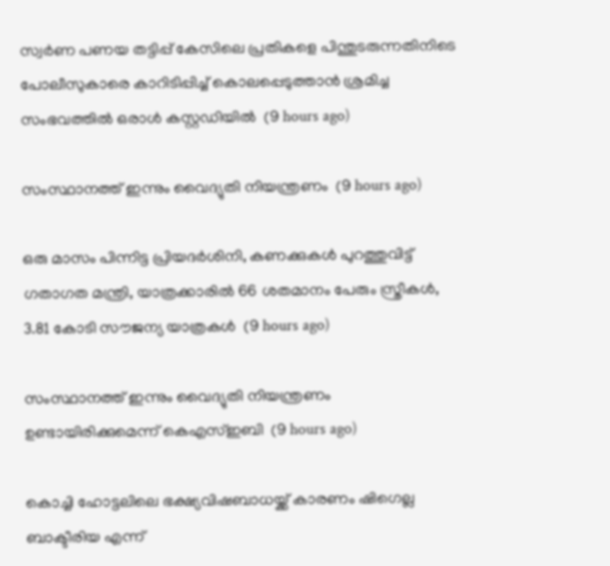സ്വർണ പണയ തട്ടിപ്പ് കേസിലെ പ്രതികളെ പിന്തുടരുന്നതിനിടെ പോലീസുകാരെ കാറിടിപ്പിച്ച് കൊലപ്പെടുത്താൻ ശ്രമിച്ച സംഭവത്തിൽ ഒരാൾ കസ്റ്റഡിയിൽ  (9 hours ago)

സംസ്ഥാനത്ത് ഇന്നും വൈദ്യുതി നിയന്ത്രണം  (9 hours ago)

ഒരു മാസം പിന്നിട്ട പ്രിയദര്‍ശിനി, കണക്കുകൾ പുറത്തുവിട്ട് ഗതാഗത മന്ത്രി, യാത്രക്കാരിൽ 66 ശതമാനം പേരും സ്ത്രീകൾ, 3.81 കോടി സൗജന്യ യാത്രകൾ  (9 hours ago)

സംസ്ഥാനത്ത് ഇന്നും വൈദ്യുതി നിയന്ത്രണം ഉണ്ടായിരിക്കുമെന്ന് കെഎസ്ഇബി  (9 hours ago)

കൊച്ചി ഹോട്ടലിലെ ഭക്ഷ്യവിഷബാധയ്ക്ക് കാരണം ഷിഗെല്ല ബാക്ടീരിയ എന്ന്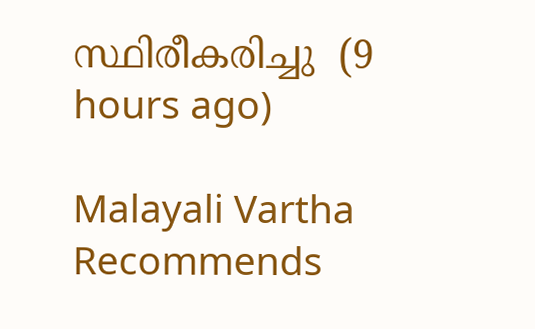സ്ഥിരീകരിച്ചു  (9 hours ago)

Malayali Vartha Recommends